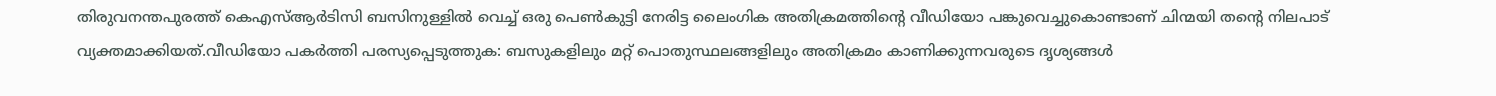തിരുവനന്തപുരത്ത് കെഎസ്ആർടിസി ബസിനുള്ളിൽ വെച്ച് ഒരു പെൺകുട്ടി നേരിട്ട ലൈംഗിക അതിക്രമത്തിന്റെ വീഡിയോ പങ്കുവെച്ചുകൊണ്ടാണ് ചിന്മയി തന്റെ നിലപാട് വ്യക്തമാക്കിയത്.വീഡിയോ പകർത്തി പരസ്യപ്പെടുത്തുക: ബസുകളിലും മറ്റ് പൊതുസ്ഥലങ്ങളിലും അതിക്രമം കാണിക്കുന്നവരുടെ ദൃശ്യങ്ങൾ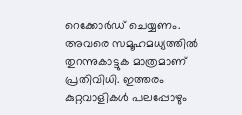റെക്കോർഡ് ചെയ്യണം. അവരെ സമൂഹമധ്യത്തിൽ തുറന്നുകാട്ടുക മാത്രമാണ് പ്രതിവിധി. ഇത്തരം കുറ്റവാളികൾ പലപ്പോഴും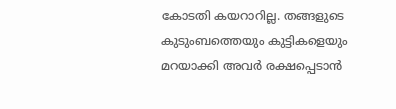കോടതി കയറാറില്ല. തങ്ങളുടെ കുടുംബത്തെയും കുട്ടികളെയും മറയാക്കി അവർ രക്ഷപ്പെടാൻ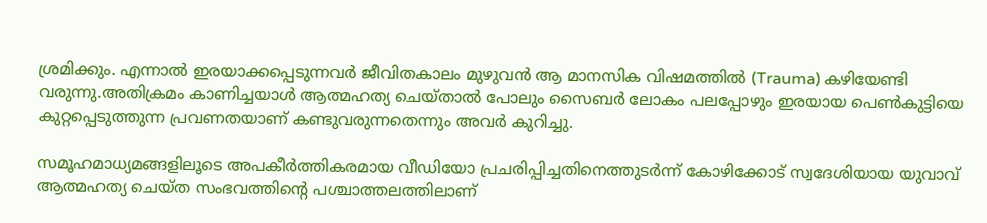ശ്രമിക്കും. എന്നാൽ ഇരയാക്കപ്പെടുന്നവർ ജീവിതകാലം മുഴുവൻ ആ മാനസിക വിഷമത്തിൽ (Trauma) കഴിയേണ്ടി വരുന്നു.അതിക്രമം കാണിച്ചയാൾ ആത്മഹത്യ ചെയ്താൽ പോലും സൈബർ ലോകം പലപ്പോഴും ഇരയായ പെൺകുട്ടിയെ കുറ്റപ്പെടുത്തുന്ന പ്രവണതയാണ് കണ്ടുവരുന്നതെന്നും അവർ കുറിച്ചു.

സമൂഹമാധ്യമങ്ങളിലൂടെ അപകീർത്തികരമായ വീഡിയോ പ്രചരിപ്പിച്ചതിനെത്തുടർന്ന് കോഴിക്കോട് സ്വദേശിയായ യുവാവ് ആത്മഹത്യ ചെയ്ത സംഭവത്തിന്റെ പശ്ചാത്തലത്തിലാണ്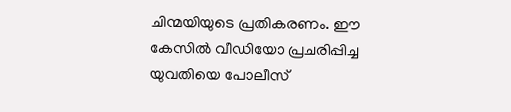ചിന്മയിയുടെ പ്രതികരണം. ഈ കേസിൽ വീഡിയോ പ്രചരിപ്പിച്ച യുവതിയെ പോലീസ്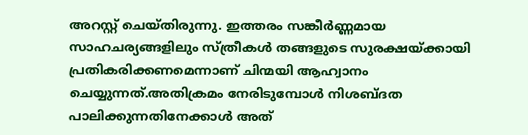അറസ്റ്റ് ചെയ്തിരുന്നു. ഇത്തരം സങ്കീർണ്ണമായ സാഹചര്യങ്ങളിലും സ്ത്രീകൾ തങ്ങളുടെ സുരക്ഷയ്ക്കായി പ്രതികരിക്കണമെന്നാണ് ചിന്മയി ആഹ്വാനം ചെയ്യുന്നത്.അതിക്രമം നേരിടുമ്പോൾ നിശബ്ദത പാലിക്കുന്നതിനേക്കാൾ അത്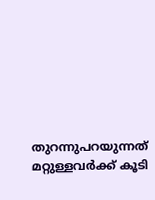തുറന്നുപറയുന്നത് മറ്റുള്ളവർക്ക് കൂടി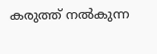കരുത്ത് നൽകുന്ന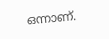ഒന്നാണ്.